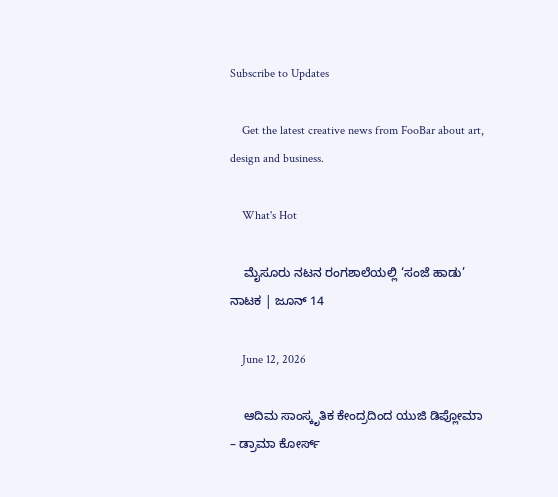Subscribe to Updates

    Get the latest creative news from FooBar about art, design and business.

    What's Hot

    ಮೈಸೂರು ನಟನ ರಂಗಶಾಲೆಯಲ್ಲಿ ‘ಸಂಜೆ ಹಾಡು’ ನಾಟಕ | ಜೂನ್ 14

    June 12, 2026

    ಆದಿಮ ಸಾಂಸ್ಕೃತಿಕ ಕೇಂದ್ರದಿಂದ ಯುಜಿ ಡಿಪ್ಲೋಮಾ – ಡ್ರಾಮಾ ಕೋರ್ಸ್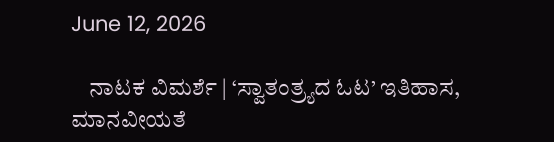June 12, 2026

    ನಾಟಕ ವಿಮರ್ಶೆ | ‘ಸ್ವಾತಂತ್ರ್ಯದ ಓಟ’ ಇತಿಹಾಸ, ಮಾನವೀಯತೆ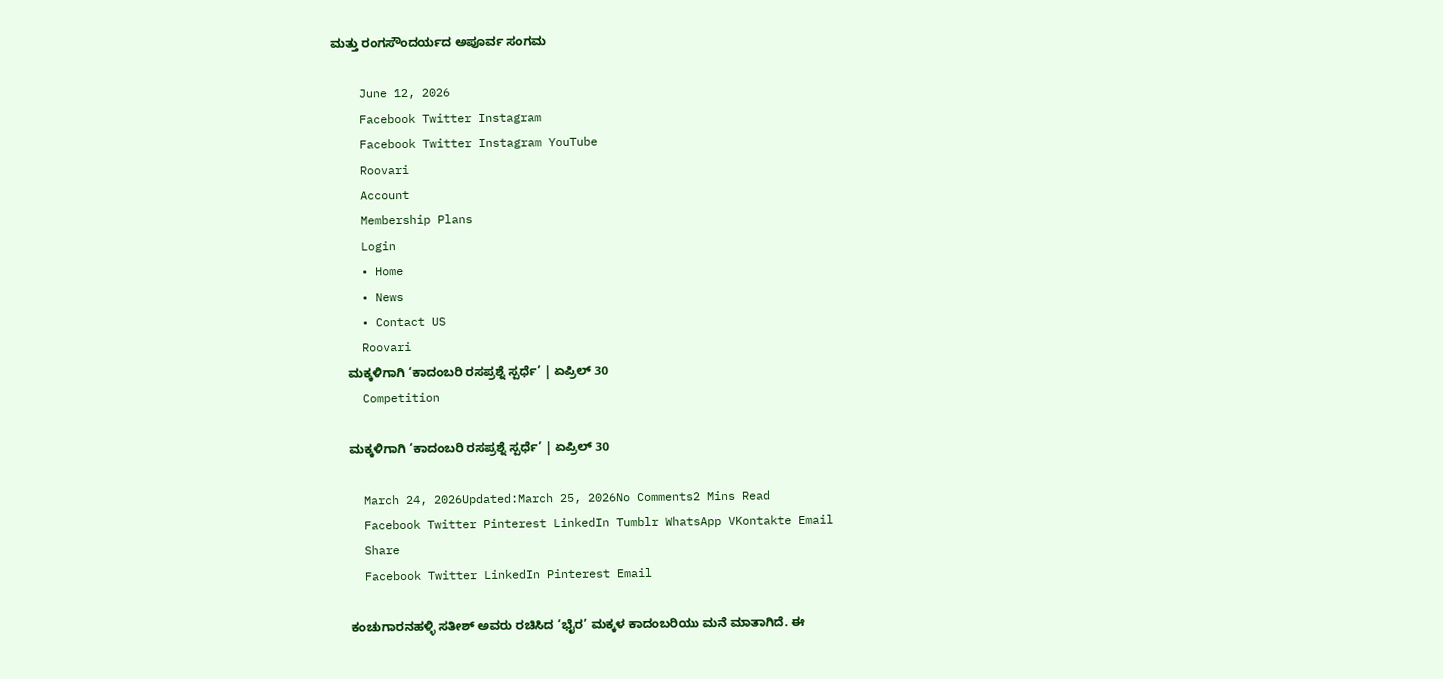ಮತ್ತು ರಂಗಸೌಂದರ್ಯದ ಅಪೂರ್ವ ಸಂಗಮ

    June 12, 2026
    Facebook Twitter Instagram
    Facebook Twitter Instagram YouTube
    Roovari
    Account
    Membership Plans
    Login
    • Home
    • News
    • Contact US
    Roovari
    ಮಕ್ಕಳಿಗಾಗಿ ‘ಕಾದಂಬರಿ ರಸಪ್ರಶ್ನೆ ಸ್ಪರ್ಧೆ’ | ಏಪ್ರಿಲ್ 30
    Competition

    ಮಕ್ಕಳಿಗಾಗಿ ‘ಕಾದಂಬರಿ ರಸಪ್ರಶ್ನೆ ಸ್ಪರ್ಧೆ’ | ಏಪ್ರಿಲ್ 30

    March 24, 2026Updated:March 25, 2026No Comments2 Mins Read
    Facebook Twitter Pinterest LinkedIn Tumblr WhatsApp VKontakte Email
    Share
    Facebook Twitter LinkedIn Pinterest Email

    ಕಂಚುಗಾರನಹಳ್ಳಿ ಸತೀಶ್ ಅವರು ರಚಿಸಿದ ‘ಭೈರ’ ಮಕ್ಕಳ ಕಾದಂಬರಿಯು ಮನೆ ಮಾತಾಗಿದೆ. ಈ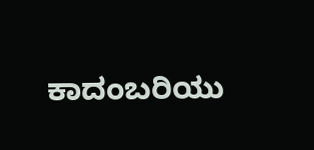ಕಾದಂಬರಿಯು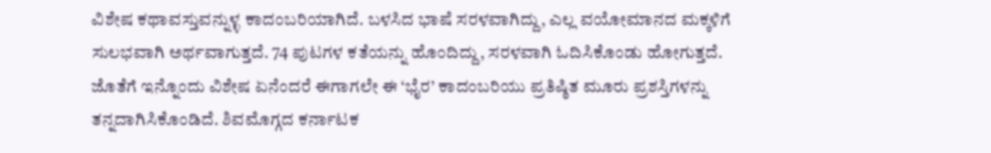ವಿಶೇಷ ಕಥಾವಸ್ತುವನ್ನುಳ್ಳ ಕಾದಂಬರಿಯಾಗಿದೆ. ಬಳಸಿದ ಭಾಷೆ ಸರಳವಾಗಿದ್ದು, ಎಲ್ಲ ವಯೋಮಾನದ ಮಕ್ಕಳಿಗೆ ಸುಲಭವಾಗಿ ಅರ್ಥವಾಗುತ್ತದೆ. 74 ಪುಟಗಳ ಕತೆಯನ್ನು ಹೊಂದಿದ್ದು, ಸರಳವಾಗಿ ಓದಿಸಿಕೊಂಡು ಹೋಗುತ್ತದೆ. ಜೊತೆಗೆ ಇನ್ನೊಂದು ವಿಶೇಷ ಏನೆಂದರೆ ಈಗಾಗಲೇ ಈ ‘ಭೈರ’ ಕಾದಂಬರಿಯು ಪ್ರತಿಷ್ಠಿತ ಮೂರು ಪ್ರಶಸ್ತಿಗಳನ್ನು ತನ್ನದಾಗಿಸಿಕೊಂಡಿದೆ. ಶಿವಮೊಗ್ಗದ ಕರ್ನಾಟಕ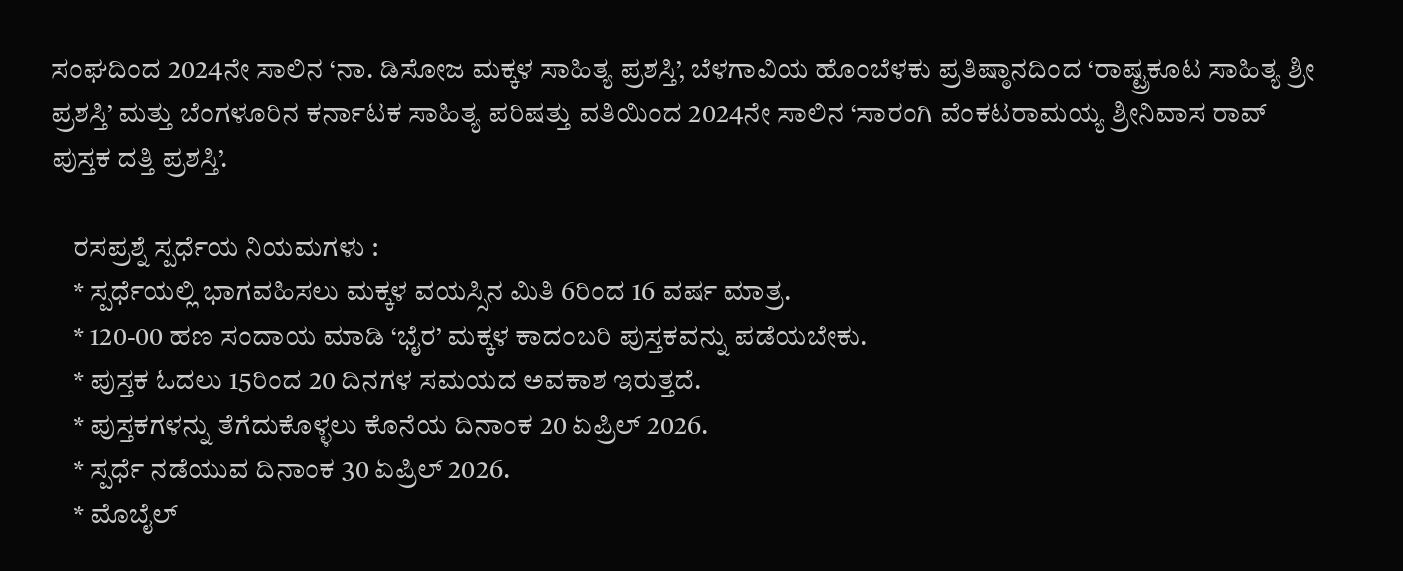ಸಂಘದಿಂದ 2024ನೇ ಸಾಲಿನ ‘ನಾ. ಡಿಸೋಜ ಮಕ್ಕಳ ಸಾಹಿತ್ಯ ಪ್ರಶಸ್ತಿ’, ಬೆಳಗಾವಿಯ ಹೊಂಬೆಳಕು ಪ್ರತಿಷ್ಠಾನದಿಂದ ‘ರಾಷ್ಟ್ರಕೂಟ ಸಾಹಿತ್ಯ ಶ್ರೀ ಪ್ರಶಸ್ತಿ’ ಮತ್ತು ಬೆಂಗಳೂರಿನ ಕರ್ನಾಟಕ ಸಾಹಿತ್ಯ ಪರಿಷತ್ತು ವತಿಯಿಂದ 2024ನೇ ಸಾಲಿನ ‘ಸಾರಂಗಿ ವೆಂಕಟರಾಮಯ್ಯ ಶ್ರೀನಿವಾಸ ರಾವ್ ಪುಸ್ತಕ ದತ್ತಿ ಪ್ರಶಸ್ತಿ’.

    ರಸಪ್ರಶ್ನೆ ಸ್ಪರ್ಧೆಯ ನಿಯಮಗಳು :
    * ಸ್ಪರ್ಧೆಯಲ್ಲಿ ಭಾಗವಹಿಸಲು ಮಕ್ಕಳ ವಯಸ್ಸಿನ ಮಿತಿ 6ರಿಂದ 16 ವರ್ಷ ಮಾತ್ರ.
    * 120-00 ಹಣ ಸಂದಾಯ ಮಾಡಿ ‘ಭೈರ’ ಮಕ್ಕಳ ಕಾದಂಬರಿ ಪುಸ್ತಕವನ್ನು ಪಡೆಯಬೇಕು.
    * ಪುಸ್ತಕ ಓದಲು 15ರಿಂದ 20 ದಿನಗಳ ಸಮಯದ ಅವಕಾಶ ಇರುತ್ತದೆ.
    * ಪುಸ್ತಕಗಳನ್ನು ತೆಗೆದುಕೊಳ್ಳಲು ಕೊನೆಯ ದಿನಾಂಕ 20 ಏಪ್ರಿಲ್ 2026.
    * ಸ್ಪರ್ಧೆ ನಡೆಯುವ ದಿನಾಂಕ 30 ಏಪ್ರಿಲ್ 2026.
    * ಮೊಬೈಲ್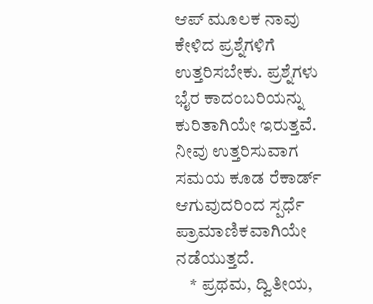ಆಪ್ ಮೂಲಕ ನಾವು ಕೇಳಿದ ಪ್ರಶ್ನೆಗಳಿಗೆ ಉತ್ತರಿಸಬೇಕು. ಪ್ರಶ್ನೆಗಳು ಭೈರ ಕಾದಂಬರಿಯನ್ನು ಕುರಿತಾಗಿಯೇ ಇರುತ್ತವೆ. ನೀವು ಉತ್ತರಿಸುವಾಗ ಸಮಯ ಕೂಡ ರೆಕಾರ್ಡ್ ಆಗುವುದರಿಂದ ಸ್ಪರ್ಧೆ ಪ್ರಾಮಾಣಿಕವಾಗಿಯೇ ನಡೆಯುತ್ತದೆ.
    * ಪ್ರಥಮ, ದ್ವಿತೀಯ,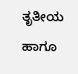ತೃತೀಯ ಹಾಗೂ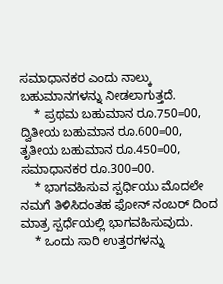ಸಮಾಧಾನಕರ ಎಂದು ನಾಲ್ಕು ಬಹುಮಾನಗಳನ್ನು ನೀಡಲಾಗುತ್ತದೆ.
    * ಪ್ರಥಮ ಬಹುಮಾನ ರೂ.750=00, ದ್ವಿತೀಯ ಬಹುಮಾನ ರೂ.600=00, ತೃತೀಯ ಬಹುಮಾನ ರೂ.450=00, ಸಮಾಧಾನಕರ ರೂ.300=00.
    * ಭಾಗವಹಿಸುವ ಸ್ಪರ್ಧಿಯು ಮೊದಲೇ ನಮಗೆ ತಿಳಿಸಿದಂತಹ ಫೋನ್ ನಂಬರ್ ದಿಂದ ಮಾತ್ರ ಸ್ಪರ್ಧೆಯಲ್ಲಿ ಭಾಗವಹಿಸುವುದು.
    * ಒಂದು ಸಾರಿ ಉತ್ತರಗಳನ್ನು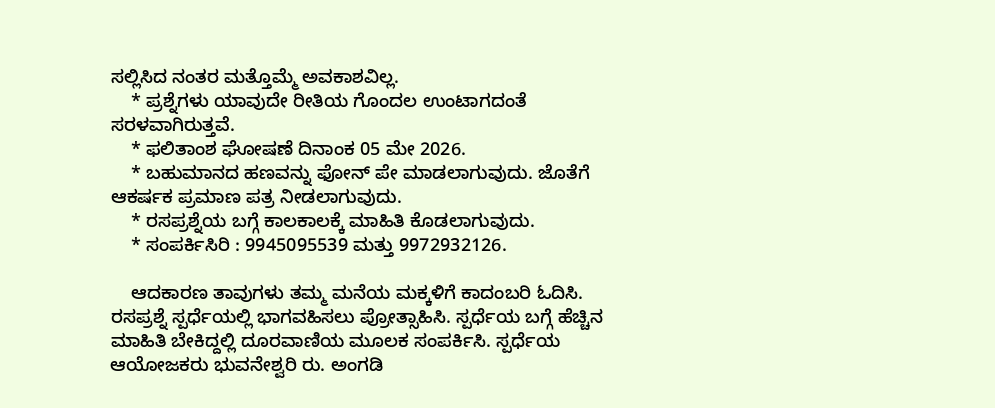ಸಲ್ಲಿಸಿದ ನಂತರ ಮತ್ತೊಮ್ಮೆ ಅವಕಾಶವಿಲ್ಲ.
    * ಪ್ರಶ್ನೆಗಳು ಯಾವುದೇ ರೀತಿಯ ಗೊಂದಲ ಉಂಟಾಗದಂತೆ ಸರಳವಾಗಿರುತ್ತವೆ.
    * ಫಲಿತಾಂಶ ಘೋಷಣೆ ದಿನಾಂಕ 05 ಮೇ 2026.
    * ಬಹುಮಾನದ ಹಣವನ್ನು ಫೋನ್ ಪೇ ಮಾಡಲಾಗುವುದು. ಜೊತೆಗೆ ಆಕರ್ಷಕ ಪ್ರಮಾಣ ಪತ್ರ ನೀಡಲಾಗುವುದು.
    * ರಸಪ್ರಶ್ನೆಯ ಬಗ್ಗೆ ಕಾಲಕಾಲಕ್ಕೆ ಮಾಹಿತಿ ಕೊಡಲಾಗುವುದು.
    * ಸಂಪರ್ಕಿಸಿರಿ : 9945095539 ಮತ್ತು 9972932126.

    ಆದಕಾರಣ ತಾವುಗಳು ತಮ್ಮ ಮನೆಯ ಮಕ್ಕಳಿಗೆ ಕಾದಂಬರಿ ಓದಿಸಿ. ರಸಪ್ರಶ್ನೆ ಸ್ಪರ್ಧೆಯಲ್ಲಿ ಭಾಗವಹಿಸಲು ಪ್ರೋತ್ಸಾಹಿಸಿ. ಸ್ಪರ್ಧೆಯ ಬಗ್ಗೆ ಹೆಚ್ಚಿನ ಮಾಹಿತಿ ಬೇಕಿದ್ದಲ್ಲಿ ದೂರವಾಣಿಯ ಮೂಲಕ ಸಂಪರ್ಕಿಸಿ. ಸ್ಪರ್ಧೆಯ ಆಯೋಜಕರು ಭುವನೇಶ್ವರಿ ರು. ಅಂಗಡಿ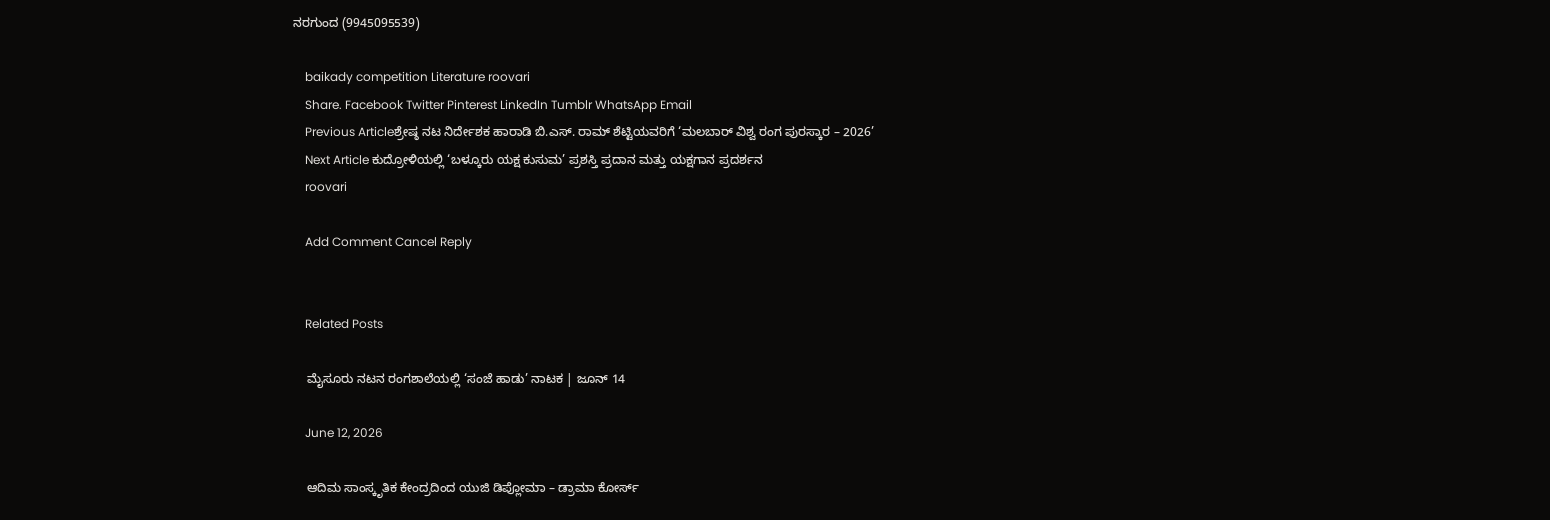ನರಗುಂದ (9945095539)

    baikady competition Literature roovari
    Share. Facebook Twitter Pinterest LinkedIn Tumblr WhatsApp Email
    Previous Articleಶ್ರೇಷ್ಠ ನಟ ನಿರ್ದೇಶಕ ಹಾರಾಡಿ ಬಿ.ಎಸ್. ರಾಮ್ ಶೆಟ್ಟಿಯವರಿಗೆ ‘ಮಲಬಾರ್ ವಿಶ್ವ ರಂಗ ಪುರಸ್ಕಾರ – 2026’
    Next Article ಕುದ್ರೋಳಿಯಲ್ಲಿ ‘ಬಳ್ಕೂರು ಯಕ್ಷ ಕುಸುಮ’ ಪ್ರಶಸ್ತಿ ಪ್ರದಾನ ಮತ್ತು ಯಕ್ಷಗಾನ ಪ್ರದರ್ಶನ
    roovari

    Add Comment Cancel Reply


    Related Posts

    ಮೈಸೂರು ನಟನ ರಂಗಶಾಲೆಯಲ್ಲಿ ‘ಸಂಜೆ ಹಾಡು’ ನಾಟಕ | ಜೂನ್ 14

    June 12, 2026

    ಆದಿಮ ಸಾಂಸ್ಕೃತಿಕ ಕೇಂದ್ರದಿಂದ ಯುಜಿ ಡಿಪ್ಲೋಮಾ – ಡ್ರಾಮಾ ಕೋರ್ಸ್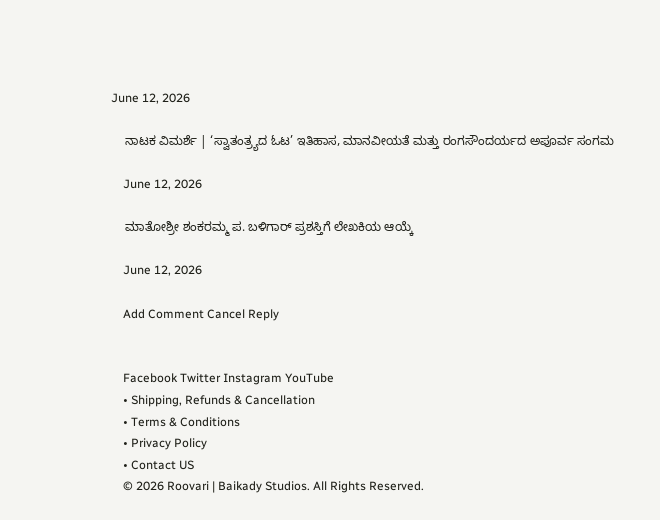June 12, 2026

    ನಾಟಕ ವಿಮರ್ಶೆ | ‘ಸ್ವಾತಂತ್ರ್ಯದ ಓಟ’ ಇತಿಹಾಸ, ಮಾನವೀಯತೆ ಮತ್ತು ರಂಗಸೌಂದರ್ಯದ ಅಪೂರ್ವ ಸಂಗಮ

    June 12, 2026

    ಮಾತೋಶ್ರೀ ಶಂಕರಮ್ಮ ಪ. ಬಳಿಗಾರ್ ಪ್ರಶಸ್ತಿಗೆ ಲೇಖಕಿಯ ಆಯ್ಕೆ

    June 12, 2026

    Add Comment Cancel Reply


    Facebook Twitter Instagram YouTube
    • Shipping, Refunds & Cancellation
    • Terms & Conditions
    • Privacy Policy
    • Contact US
    © 2026 Roovari | Baikady Studios. All Rights Reserved.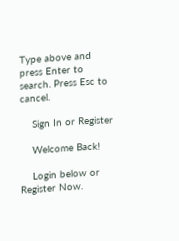Type above and press Enter to search. Press Esc to cancel.

    Sign In or Register

    Welcome Back!

    Login below or Register Now.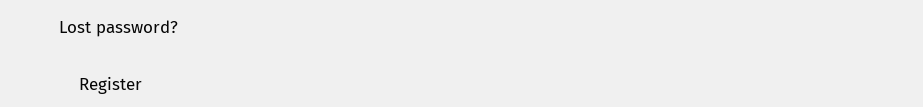Lost password?

    Register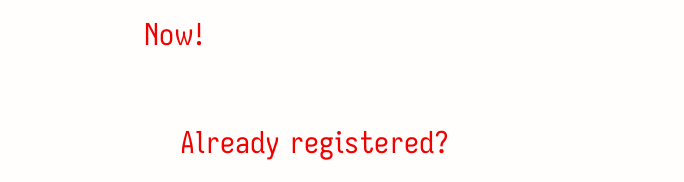Now!

    Already registered?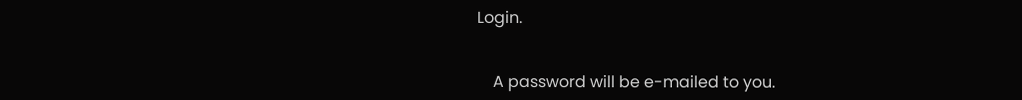Login.


    A password will be e-mailed to you.